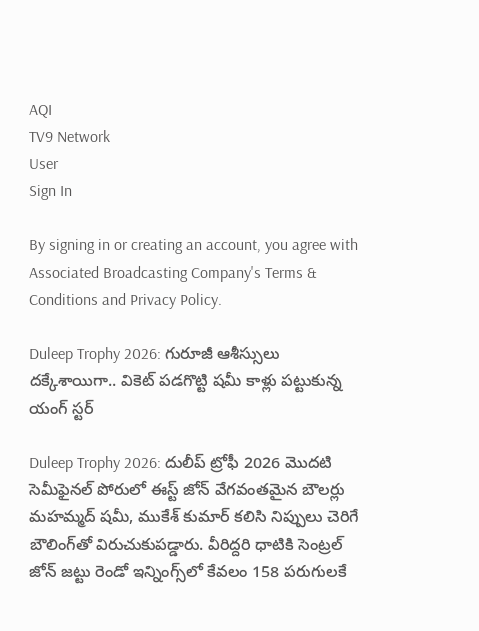AQI
TV9 Network
User
Sign In

By signing in or creating an account, you agree with Associated Broadcasting Company's Terms & Conditions and Privacy Policy.

Duleep Trophy 2026: గురూజీ ఆశీస్సులు దక్కేశాయిగా.. వికెట్ పడగొట్టి షమీ కాళ్లు పట్టుకున్న యంగ్ స్టర్

Duleep Trophy 2026: దులీప్ ట్రోఫీ 2026 మొదటి సెమీఫైనల్ పోరులో ఈస్ట్ జోన్ వేగవంతమైన బౌలర్లు మహమ్మద్ షమీ, ముకేశ్ కుమార్ కలిసి నిప్పులు చెరిగే బౌలింగ్‌తో విరుచుకుపడ్డారు. వీరిద్దరి ధాటికి సెంట్రల్ జోన్ జట్టు రెండో ఇన్నింగ్స్‌లో కేవలం 158 పరుగులకే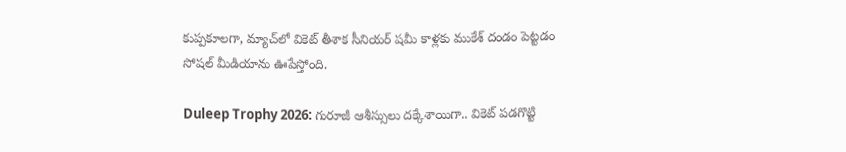కుప్పకూలగా, మ్యాచ్‌లో వికెట్ తీశాక సీనియర్ షమీ కాళ్లకు ముకేశ్ దండం పెట్టడం సోషల్ మీడియాను ఊపేస్తోంది.

Duleep Trophy 2026: గురూజీ ఆశీస్సులు దక్కేశాయిగా.. వికెట్ పడగొట్టి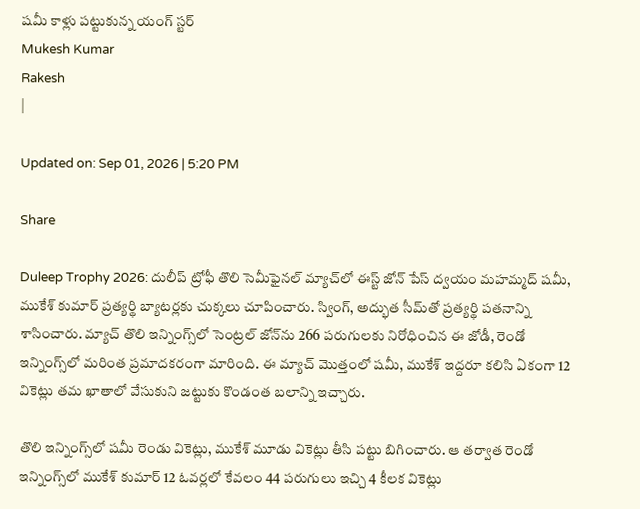షమీ కాళ్లు పట్టుకున్న యంగ్ స్టర్
Mukesh Kumar
Rakesh
|

Updated on: Sep 01, 2026 | 5:20 PM

Share

Duleep Trophy 2026: దులీప్ ట్రోఫీ తొలి సెమీఫైనల్ మ్యాచ్‌లో ఈస్ట్ జోన్ పేస్ ద్వయం మహమ్మద్ షమీ, ముకేశ్ కుమార్ ప్రత్యర్థి బ్యాటర్లకు చుక్కలు చూపించారు. స్వింగ్, అద్భుత సీమ్‌తో ప్రత్యర్థి పతనాన్ని శాసించారు. మ్యాచ్ తొలి ఇన్నింగ్స్‌లో సెంట్రల్ జోన్‌ను 266 పరుగులకు నిరోధించిన ఈ జోడీ, రెండో ఇన్నింగ్స్‌లో మరింత ప్రమాదకరంగా మారింది. ఈ మ్యాచ్ మొత్తంలో షమీ, ముకేశ్ ఇద్దరూ కలిసి ఏకంగా 12 వికెట్లు తమ ఖాతాలో వేసుకుని జట్టుకు కొండంత బలాన్ని ఇచ్చారు.

తొలి ఇన్నింగ్స్‌లో షమీ రెండు వికెట్లు, ముకేశ్ మూడు వికెట్లు తీసి పట్టు బిగించారు. ఆ తర్వాత రెండో ఇన్నింగ్స్‌లో ముకేశ్ కుమార్ 12 ఓవర్లలో కేవలం 44 పరుగులు ఇచ్చి 4 కీలక వికెట్లు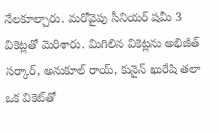నేలకూల్చారు. మరోవైపు సీనియర్ షమీ 3 వికెట్లతో మెరిశారు. మిగిలిన వికెట్లను అభిజీత్ సర్కార్, అనుకూల్ రాయ్, కునైన్ ఖురేషి తలా ఒక వికెట్‌తో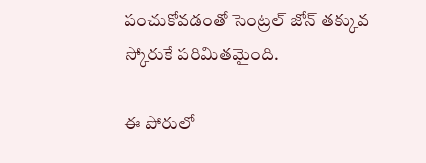పంచుకోవడంతో సెంట్రల్ జోన్ తక్కువ స్కోరుకే పరిమితమైంది.

ఈ పోరులో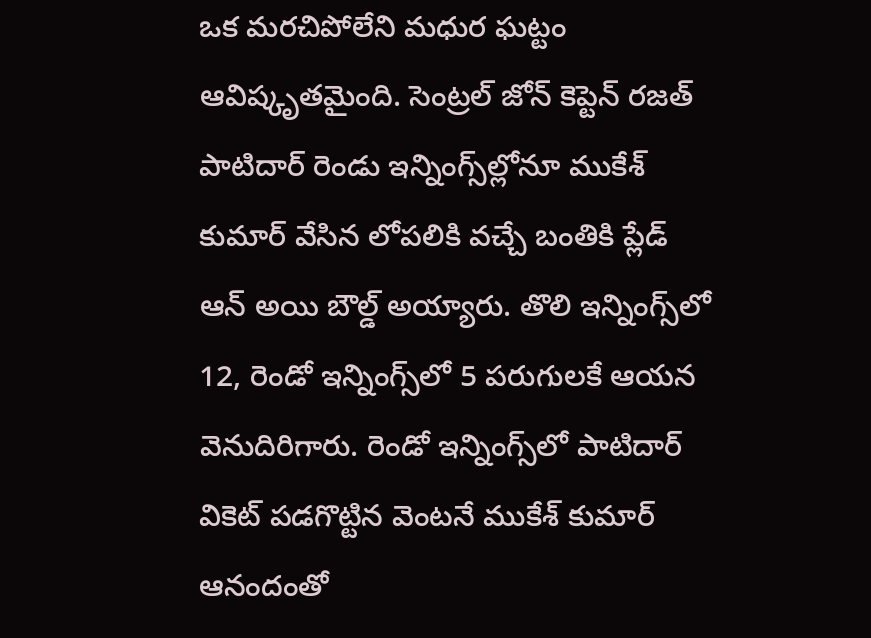ఒక మరచిపోలేని మధుర ఘట్టం ఆవిష్కృతమైంది. సెంట్రల్ జోన్ కెప్టెన్ రజత్ పాటిదార్ రెండు ఇన్నింగ్స్‌ల్లోనూ ముకేశ్ కుమార్ వేసిన లోపలికి వచ్చే బంతికి ప్లేడ్ ఆన్ అయి బౌల్డ్ అయ్యారు. తొలి ఇన్నింగ్స్‌లో 12, రెండో ఇన్నింగ్స్‌లో 5 పరుగులకే ఆయన వెనుదిరిగారు. రెండో ఇన్నింగ్స్‌లో పాటిదార్ వికెట్ పడగొట్టిన వెంటనే ముకేశ్ కుమార్ ఆనందంతో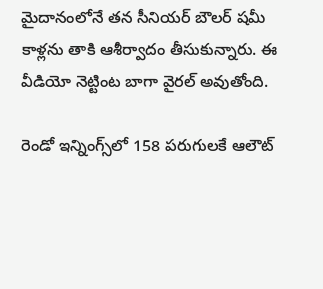మైదానంలోనే తన సీనియర్ బౌలర్ షమీ కాళ్లను తాకి ఆశీర్వాదం తీసుకున్నారు. ఈ వీడియో నెట్టింట బాగా వైరల్ అవుతోంది.

రెండో ఇన్నింగ్స్‌లో 158 పరుగులకే ఆలౌట్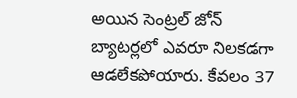అయిన సెంట్రల్ జోన్ బ్యాటర్లలో ఎవరూ నిలకడగా ఆడలేకపోయారు. కేవలం 37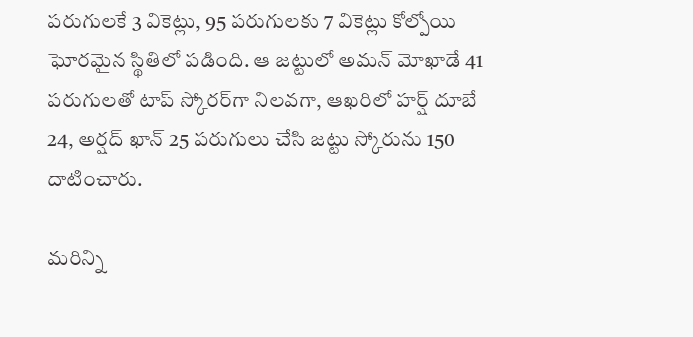పరుగులకే 3 వికెట్లు, 95 పరుగులకు 7 వికెట్లు కోల్పోయి ఘోరమైన స్థితిలో పడింది. ఆ జట్టులో అమన్ మోఖాడే 41 పరుగులతో టాప్ స్కోరర్‌గా నిలవగా, ఆఖరిలో హర్ష్ దూబే 24, అర్షద్ ఖాన్ 25 పరుగులు చేసి జట్టు స్కోరును 150 దాటించారు.

మరిన్ని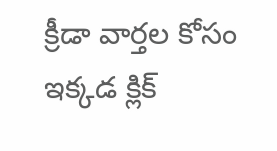క్రీడా వార్తల కోసం ఇక్కడ క్లిక్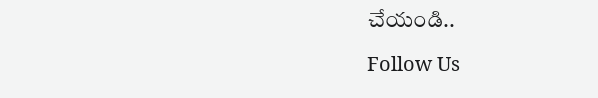చేయండి..

Follow Us